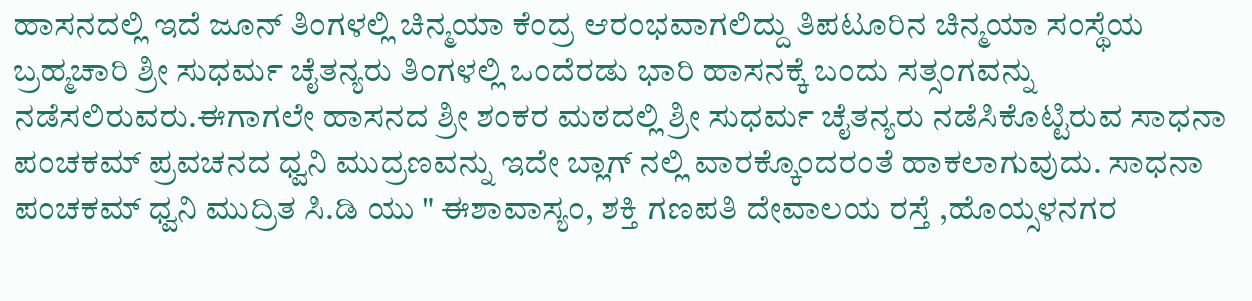ಹಾಸನದಲ್ಲಿ ಇದೆ ಜೂನ್ ತಿಂಗಳಲ್ಲಿ ಚಿನ್ಮಯಾ ಕೆಂದ್ರ ಆರಂಭವಾಗಲಿದ್ದು ತಿಪಟೂರಿನ ಚಿನ್ಮಯಾ ಸಂಸ್ಥೆಯ ಬ್ರಹ್ಮಚಾರಿ ಶ್ರೀ ಸುಧರ್ಮ ಚೈತನ್ಯರು ತಿಂಗಳಲ್ಲಿ ಒಂದೆರಡು ಭಾರಿ ಹಾಸನಕ್ಕೆ ಬಂದು ಸತ್ಸಂಗವನ್ನು ನಡೆಸಲಿರುವರು.ಈಗಾಗಲೇ ಹಾಸನದ ಶ್ರೀ ಶಂಕರ ಮಠದಲ್ಲಿ ಶ್ರೀ ಸುಧರ್ಮ ಚೈತನ್ಯರು ನಡೆಸಿಕೊಟ್ಟಿರುವ ಸಾಧನಾ ಪಂಚಕಮ್ ಪ್ರವಚನದ ಧ್ವನಿ ಮುದ್ರಣವನ್ನು ಇದೇ ಬ್ಲಾಗ್ ನಲ್ಲಿ ವಾರಕ್ಕೊಂದರಂತೆ ಹಾಕಲಾಗುವುದು. ಸಾಧನಾ ಪಂಚಕಮ್ ಧ್ವನಿ ಮುದ್ರಿತ ಸಿ.ಡಿ ಯು " ಈಶಾವಾಸ್ಯಂ, ಶಕ್ತಿ ಗಣಪತಿ ದೇವಾಲಯ ರಸ್ತೆ ,ಹೊಯ್ಸಳನಗರ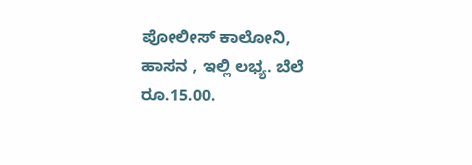ಪೋಲೀಸ್ ಕಾಲೋನಿ, ಹಾಸನ , ಇಲ್ಲಿ ಲಭ್ಯ. ಬೆಲೆ ರೂ.15.00.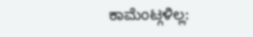ಕಾಮೆಂಟ್ಗಳಿಲ್ಲ: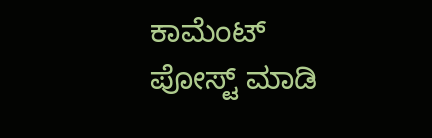ಕಾಮೆಂಟ್ ಪೋಸ್ಟ್ ಮಾಡಿ